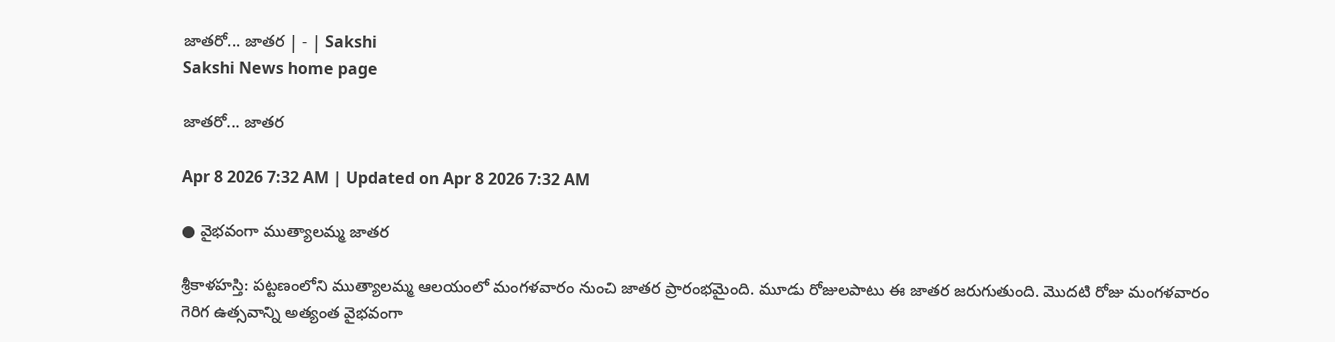జాతరో... జాతర | - | Sakshi
Sakshi News home page

జాతరో... జాతర

Apr 8 2026 7:32 AM | Updated on Apr 8 2026 7:32 AM

● వైభవంగా ముత్యాలమ్మ జాతర

శ్రీకాళహస్తి: పట్టణంలోని ముత్యాలమ్మ ఆలయంలో మంగళవారం నుంచి జాతర ప్రారంభమైంది. మూడు రోజులపాటు ఈ జాతర జరుగుతుంది. మొదటి రోజు మంగళవారం గెరిగ ఉత్సవాన్ని అత్యంత వైభవంగా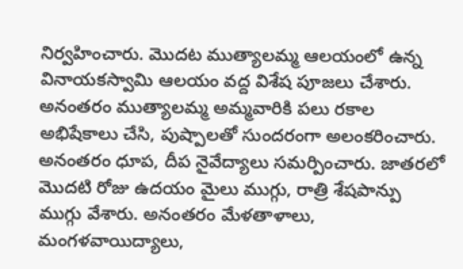నిర్వహించారు. మొదట ముత్యాలమ్మ ఆలయంలో ఉన్న వినాయకస్వామి ఆలయం వద్ద విశేష పూజలు చేశారు. అనంతరం ముత్యాలమ్మ అమ్మవారికి పలు రకాల అభిషేకాలు చేసి, పుష్పాలతో సుందరంగా అలంకరించారు. అనంతరం ధూప, దీప నైవేద్యాలు సమర్పించారు. జాతరలో మొదటి రోజు ఉదయం మైలు ముగ్గు, రాత్రి శేషపాన్పు ముగ్గు వేశారు. అనంతరం మేళతాళాలు, మంగళవాయిద్యాలు,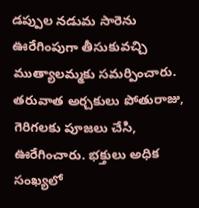డప్పుల నడుమ సారెను ఊరేగింపుగా తీసుకువచ్చి ముత్యాలమ్మకు సమర్పించారు. తరువాత అర్చకులు పోతురాజు, గెరిగలకు పూజలు చేసి, ఊరేగించారు. భక్తులు అధిక సంఖ్యలో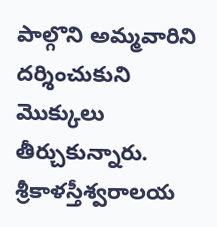పాల్గొని అమ్మవారిని దర్శించుకుని మొక్కులు తీర్చుకున్నారు. శ్రీకాళస్తీశ్వరాలయ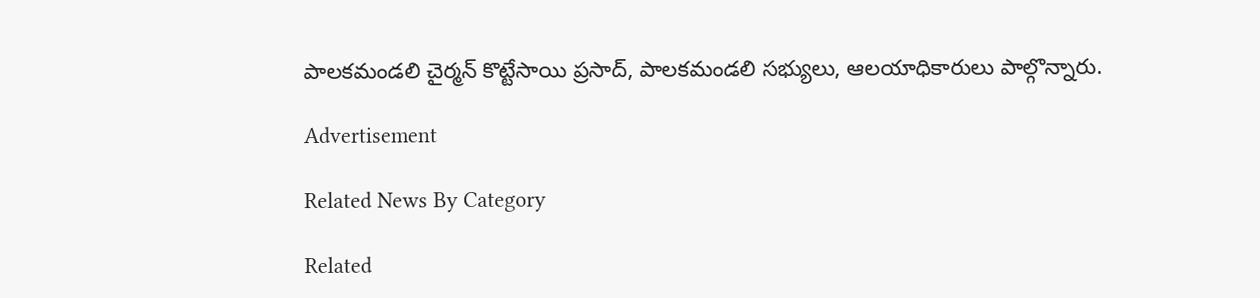పాలకమండలి చైర్మన్‌ కొట్టేసాయి ప్రసాద్‌, పాలకమండలి సభ్యులు, ఆలయాధికారులు పాల్గొన్నారు.

Advertisement

Related News By Category

Related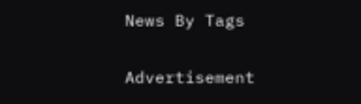News By Tags

Advertisement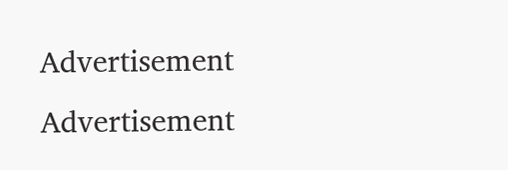Advertisement
Advertisement